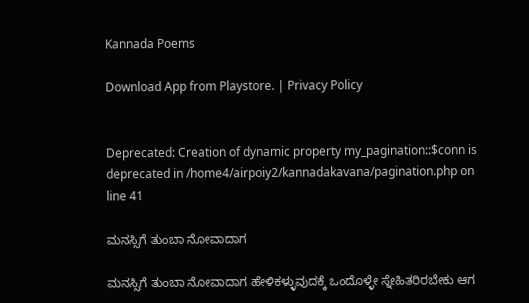Kannada Poems

Download App from Playstore. | Privacy Policy


Deprecated: Creation of dynamic property my_pagination::$conn is deprecated in /home4/airpoiy2/kannadakavana/pagination.php on line 41

ಮನಸ್ಸಿಗೆ ತುಂಬಾ ನೋವಾದಾಗ

ಮನಸ್ಸಿಗೆ ತುಂಬಾ ನೋವಾದಾಗ ಹೇಳಿಕಳ್ಳುವುದಕ್ಕೆ ಒಂದೊಳ್ಳೇ ಸ್ನೇಹಿತರಿರಬೇಕು ಆಗ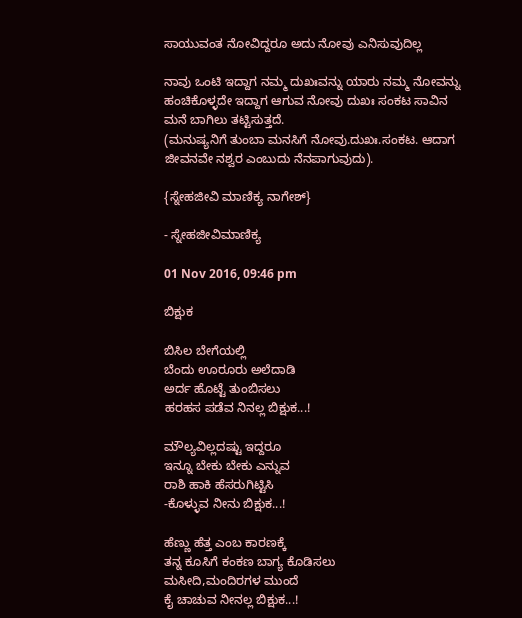ಸಾಯುವಂತ ನೋವಿದ್ದರೂ ಅದು ನೋವು ಎನಿಸುವುದಿಲ್ಲ

ನಾವು ಒಂಟಿ ಇದ್ದಾಗ ನಮ್ಮ ದುಖಃವನ್ನು ಯಾರು ನಮ್ಮ ನೋವನ್ನು ಹಂಚಿಕೊಳ್ಳದೇ ಇದ್ದಾಗ ಆಗುವ ನೋವು ದುಖಃ ಸಂಕಟ ಸಾವಿನ ಮನೆ ಬಾಗಿಲು ತಟ್ಟಿಸುತ್ತದೆ.
(ಮನುಷ್ಯನಿಗೆ ತುಂಬಾ ಮನಸಿಗೆ ನೋವು.ದುಖಃ.ಸಂಕಟ. ಆದಾಗ ಜೀವನವೇ ನಶ್ವರ ಎಂಬುದು ನೆನಪಾಗುವುದು).

{ಸ್ನೇಹಜೀವಿ ಮಾಣಿಕ್ಯ ನಾಗೇಶ್}

- ಸ್ನೇಹಜೀವಿಮಾಣಿಕ್ಯ

01 Nov 2016, 09:46 pm

ಬಿಕ್ಷುಕ

ಬಿಸಿಲ ಬೇಗೆಯಲ್ಲಿ
ಬೆಂದು ಊರೂರು ಅಲೆದಾಡಿ
ಅರ್ದ ಹೊಟ್ಟೆ ತುಂಬಿಸಲು
ಹರಹಸ ಪಡೆವ ನಿನಲ್ಲ ಬಿಕ್ಷುಕ...!

ಮೌಲ್ಯವಿಲ್ಲದಷ್ಟು ಇದ್ದರೂ
ಇನ್ನೂ ಬೇಕು ಬೇಕು ಎನ್ನುವ
ರಾಶಿ ಹಾಕಿ ಹೆಸರುಗಿಟ್ಟಿಸಿ
-ಕೊಳ್ಳುವ ನೀನು ಬಿಕ್ಷುಕ...!

ಹೆಣ್ಣು ಹೆತ್ತ ಎಂಬ ಕಾರಣಕ್ಕೆ
ತನ್ನ ಕೂಸಿಗೆ ಕಂಕಣ ಬಾಗ್ಯ ಕೊಡಿಸಲು
ಮಸೀದಿ,ಮಂದಿರಗಳ ಮುಂದೆ
ಕೈ ಚಾಚುವ ನೀನಲ್ಲ ಬಿಕ್ಷುಕ...!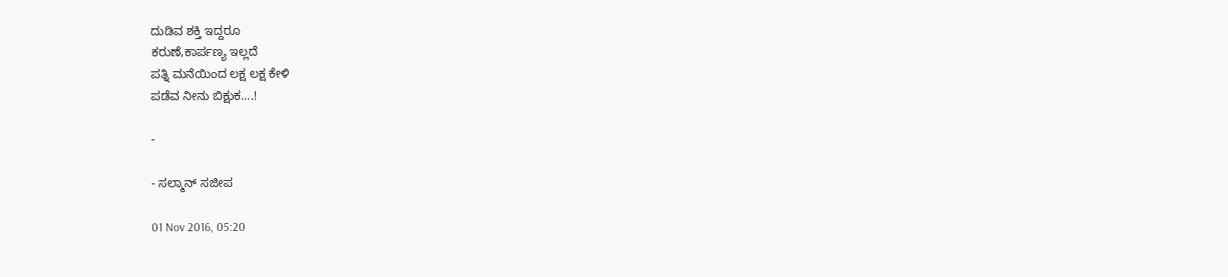ದುಡಿವ ಶಕ್ತಿ ಇದ್ದರೂ
ಕರುಣೆ,ಕಾರ್ಪಣ್ಯ ಇಲ್ಲದೆ
ಪತ್ನಿ ಮನೆಯಿಂದ ಲಕ್ಷ ಲಕ್ಷ ಕೇಳಿ
ಪಡೆವ ನೀನು ಬಿಕ್ಷುಕ....!

-

- ಸಲ್ಮಾನ್ ಸಜೀಪ

01 Nov 2016, 05:20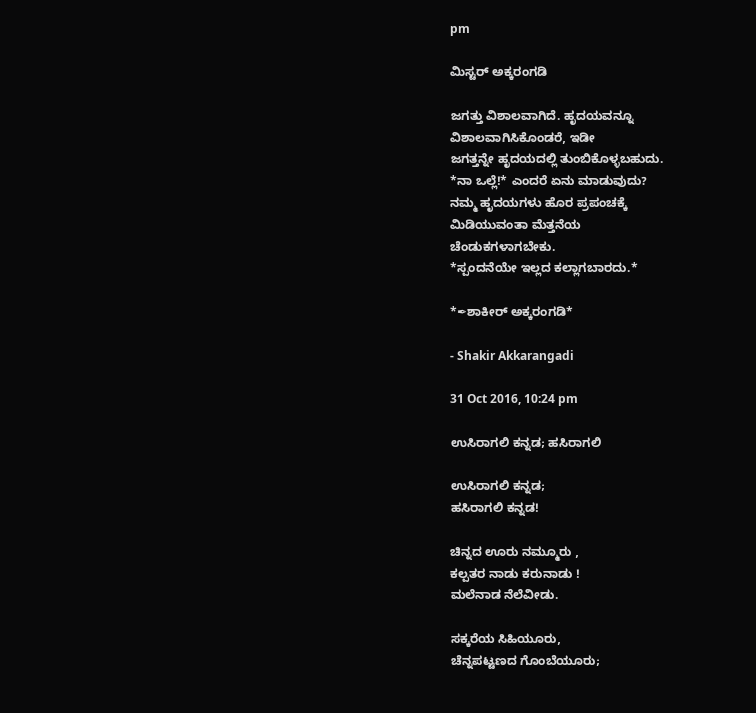pm

ಮಿಸ್ಟರ್ ಅಕ್ಕರಂಗಡಿ

ಜಗತ್ತು ವಿಶಾಲವಾಗಿದೆ. ಹೃದಯವನ್ನೂ
ವಿಶಾಲವಾಗಿಸಿಕೊಂಡರೆ, ಇಡೀ
ಜಗತ್ತನ್ನೇ ಹೃದಯದಲ್ಲಿ ತುಂಬಿಕೊಳ್ಳಬಹುದು.
*ನಾ ಒಲ್ಲೆ!* ಎಂದರೆ ಏನು ಮಾಡುವುದು?
ನಮ್ಮ ಹೃದಯಗಳು ಹೊರ ಪ್ರಪಂಚಕ್ಕೆ
ಮಿಡಿಯುವಂತಾ ಮೆತ್ತನೆಯ
ಚೆಂಡುಕಗಳಾಗಬೇಕು.
*ಸ್ಪಂದನೆಯೇ ಇಲ್ಲದ ಕಲ್ಲಾಗಬಾರದು.*

*✒ಶಾಕೀರ್ ಅಕ್ಕರಂಗಡಿ*

- Shakir Akkarangadi

31 Oct 2016, 10:24 pm

ಉಸಿರಾಗಲಿ ಕನ್ನಡ; ಹಸಿರಾಗಲಿ

ಉಸಿರಾಗಲಿ ಕನ್ನಡ;
ಹಸಿರಾಗಲಿ ಕನ್ನಡ!

ಚಿನ್ನದ ಊರು ನಮ್ಮೂರು ,
ಕಲ್ಪತರ ನಾಡು ಕರುನಾಡು !
ಮಲೆನಾಡ ನೆಲೆವೀಡು.

ಸಕ್ಕರೆಯ ಸಿಹಿಯೂರು,
ಚೆನ್ನಪಟ್ಟಣದ ಗೊಂಬೆಯೂರು;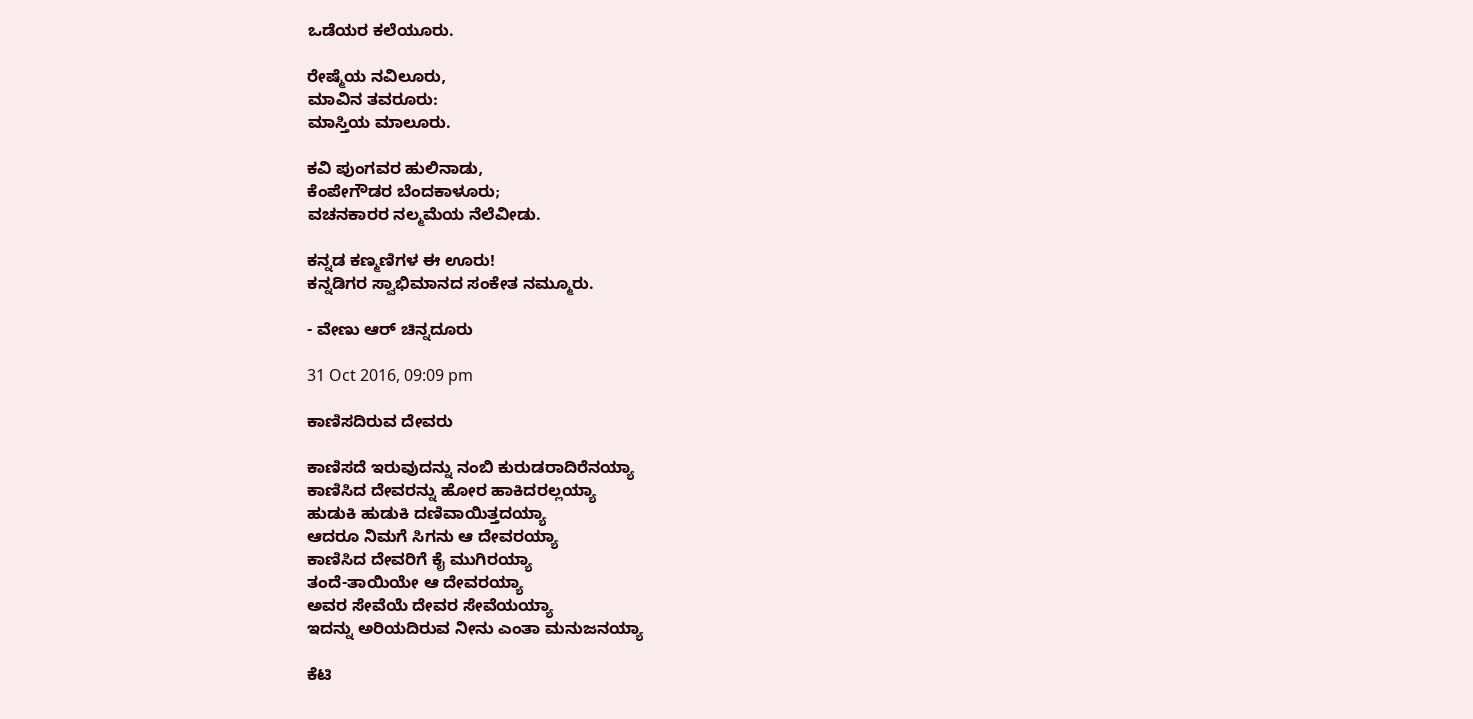ಒಡೆಯರ ಕಲೆಯೂರು.

ರೇಷ್ಮೆಯ ನವಿಲೂರು,
ಮಾವಿನ ತವರೂರು:
ಮಾಸ್ತಿಯ ಮಾಲೂರು.

ಕವಿ ಪುಂಗವರ ಹುಲಿನಾಡು,
ಕೆಂಪೇಗೌಡರ ಬೆಂದಕಾಳೂರು;
ವಚನಕಾರರ ನಲ್ಮಮೆಯ ನೆಲೆವೀಡು.

ಕನ್ನಡ ಕಣ್ಮಣಿಗಳ ಈ ಊರು!
ಕನ್ನಡಿಗರ ಸ್ವಾಭಿಮಾನದ ಸಂಕೇತ ನಮ್ಮೂರು.

- ವೇಣು ಆರ್ ಚಿನ್ನದೂರು

31 Oct 2016, 09:09 pm

ಕಾಣಿಸದಿರುವ ದೇವರು

ಕಾಣಿಸದೆ ಇರುವುದನ್ನು ನಂಬಿ ಕುರುಡರಾದಿರೆನಯ್ಯಾ
ಕಾಣಿಸಿದ ದೇವರನ್ನು ಹೋರ ಹಾಕಿದರಲ್ಲಯ್ಯಾ
ಹುಡುಕಿ ಹುಡುಕಿ ದಣಿವಾಯಿತ್ತದಯ್ಯಾ
ಆದರೂ ನಿಮಗೆ ಸಿಗನು ಆ ದೇವರಯ್ಯಾ
ಕಾಣಿಸಿದ ದೇವರಿಗೆ ಕೈ ಮುಗಿರಯ್ಯಾ
ತಂದೆ-ತಾಯಿಯೇ ಆ ದೇವರಯ್ಯಾ
ಅವರ ಸೇವೆಯೆ ದೇವರ ಸೇವೆಯಯ್ಯಾ
ಇದನ್ನು ಅರಿಯದಿರುವ ನೀನು ಎಂತಾ ಮನುಜನಯ್ಯಾ

ಕೆಟಿ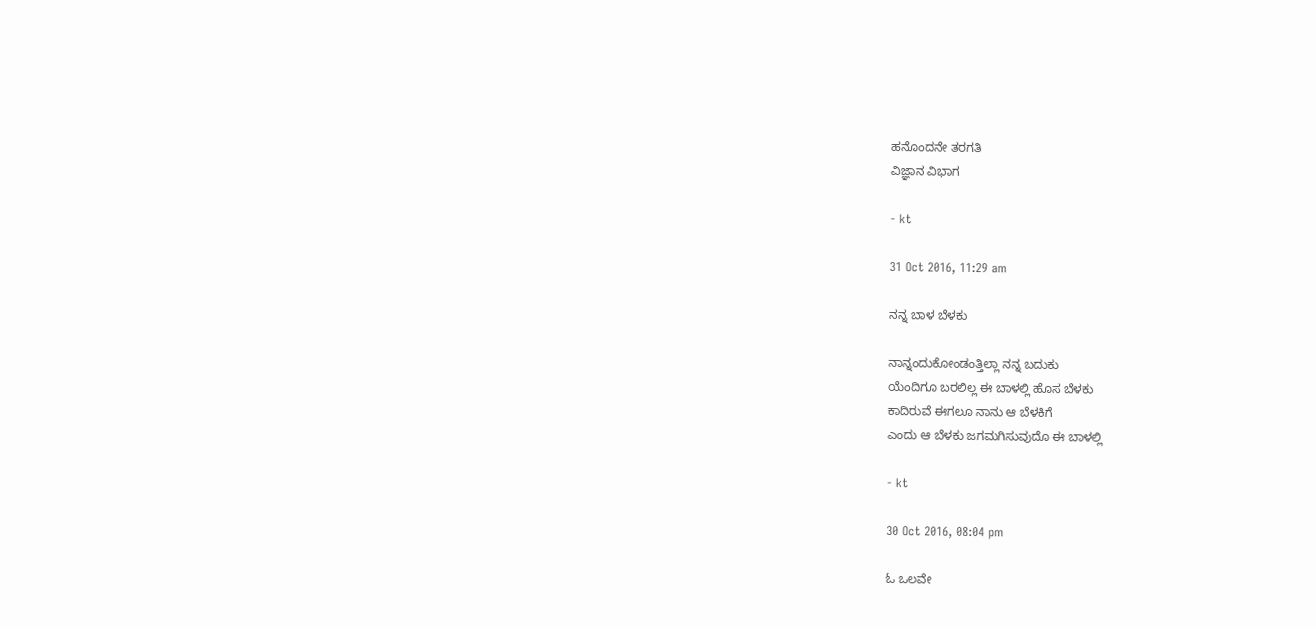ಹನೊಂದನೇ ತರಗತಿ
ವಿಜ್ಞಾನ ವಿಭಾಗ

- kt

31 Oct 2016, 11:29 am

ನನ್ನ ಬಾಳ ಬೆಳಕು

ನಾನ್ನಂದುಕೋಂಡಂತ್ತಿಲ್ಲಾ ನನ್ನ ಬದುಕು
ಯೆಂದಿಗೂ ಬರಲಿಲ್ಲ ಈ ಬಾಳಲ್ಲಿ ಹೊಸ ಬೆಳಕು
ಕಾದಿರುವೆ ಈಗಲೂ ನಾನು ಆ ಬೆಳಕಿಗೆ
ಎಂದು ಆ ಬೆಳಕು ಜಗಮಗಿಸುವುದೊ ಈ ಬಾಳಲ್ಲಿ

- kt

30 Oct 2016, 08:04 pm

ಓ ಒಲವೇ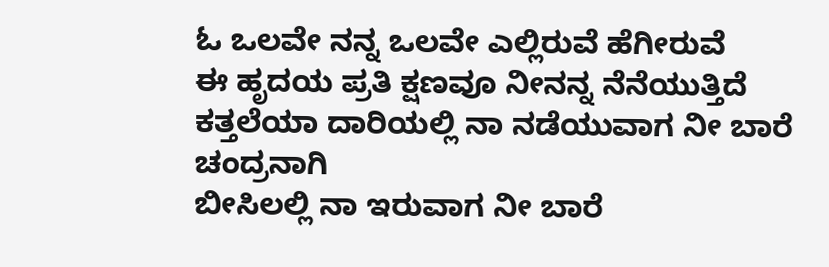ಓ ಒಲವೇ ನನ್ನ ಒಲವೇ ಎಲ್ಲಿರುವೆ ಹೆಗೀರುವೆ
ಈ ಹೃದಯ ಪ್ರತಿ ಕ್ಷಣವೂ ನೀನನ್ನ ನೆನೆಯುತ್ತಿದೆ
ಕತ್ತಲೆಯಾ ದಾರಿಯಲ್ಲಿ ನಾ ನಡೆಯುವಾಗ ನೀ ಬಾರೆ ಚಂದ್ರನಾಗಿ
ಬೀಸಿಲಲ್ಲಿ ನಾ ಇರುವಾಗ ನೀ ಬಾರೆ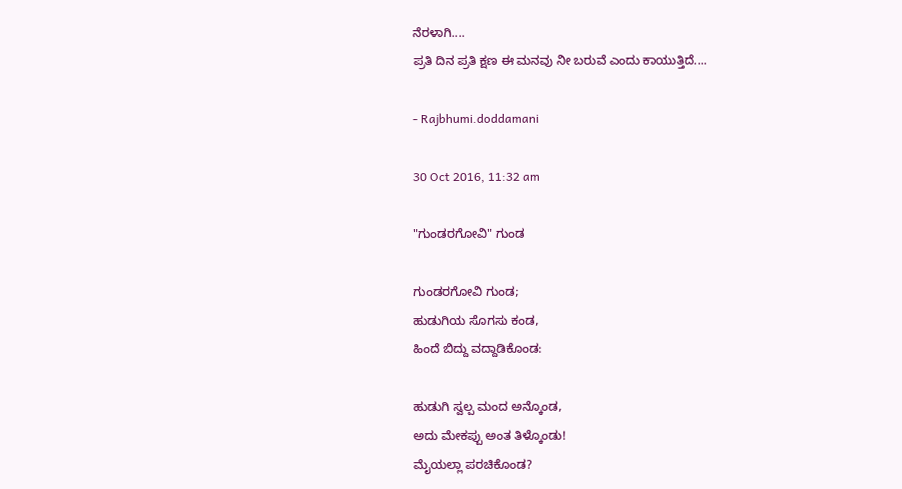ನೆರಳಾಗಿ....
ಪ್ರತಿ ದಿನ ಪ್ರತಿ ಕ್ಷಣ ಈ ಮನವು ನೀ ಬರುವೆ ಎಂದು ಕಾಯುತ್ತಿದೆ....

- Rajbhumi.doddamani

30 Oct 2016, 11:32 am

"ಗುಂಡರಗೋವಿ" ಗುಂಡ

ಗುಂಡರಗೋವಿ ಗುಂಡ;
ಹುಡುಗಿಯ ಸೊಗಸು ಕಂಡ,
ಹಿಂದೆ ಬಿದ್ದು ವದ್ದಾಡಿಕೊಂಡ:

ಹುಡುಗಿ ಸ್ವಲ್ಪ ಮಂದ ಅನ್ಕೊಂಡ,
ಅದು ಮೇಕಪ್ಪು ಅಂತ ತಿಳ್ಕೊಂಡು!
ಮೈಯಲ್ಲಾ ಪರಚಿಕೊಂಡ?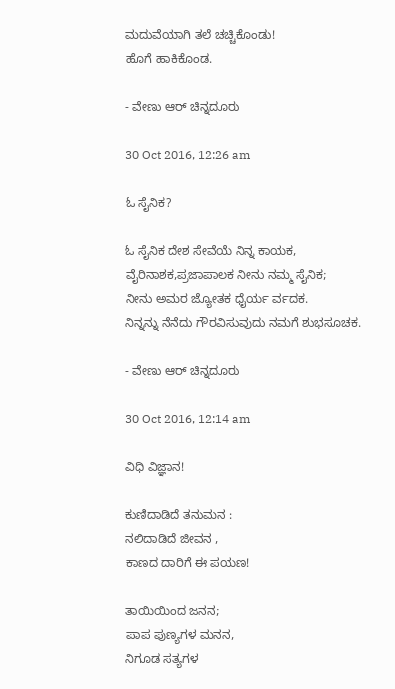ಮದುವೆಯಾಗಿ ತಲೆ ಚಚ್ಚಿಕೊಂಡು!
ಹೊಗೆ ಹಾಕಿಕೊಂಡ.

- ವೇಣು ಆರ್ ಚಿನ್ನದೂರು

30 Oct 2016, 12:26 am

ಓ ಸೈನಿಕ?

ಓ ಸೈನಿಕ ದೇಶ ಸೇವೆಯೆ ನಿನ್ನ ಕಾಯಕ,
ವೈರಿನಾಶಕ,ಪ್ರಜಾಪಾಲಕ ನೀನು ನಮ್ಮ ಸೈನಿಕ;
ನೀನು ಅಮರ ಜ್ಯೋತಕ ಧೈರ್ಯ ರ್ವದಕ.
ನಿನ್ನನ್ನು ನೆನೆದು ಗೌರವಿಸುವುದು ನಮಗೆ ಶುಭಸೂಚಕ.

- ವೇಣು ಆರ್ ಚಿನ್ನದೂರು

30 Oct 2016, 12:14 am

ವಿಧಿ ವಿಜ್ಞಾನ!

ಕುಣಿದಾಡಿದೆ ತನುಮನ :
ನಲಿದಾಡಿದೆ ಜೀವನ ,
ಕಾಣದ ದಾರಿಗೆ ಈ ಪಯಣ!

ತಾಯಿಯಿಂದ ಜನನ;
ಪಾಪ ಪುಣ್ಯಗಳ ಮನನ,
ನಿಗೂಡ ಸತ್ಯಗಳ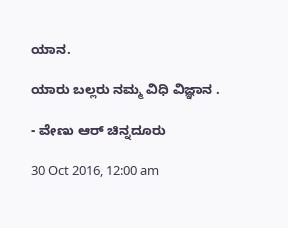ಯಾನ.

ಯಾರು ಬಲ್ಲರು ನಮ್ಮ ವಿಧಿ ವಿಜ್ಞಾನ .

- ವೇಣು ಆರ್ ಚಿನ್ನದೂರು

30 Oct 2016, 12:00 am